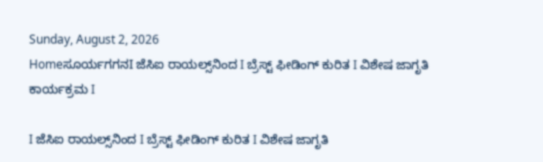Sunday, August 2, 2026
Homeಸೂರ್ಯಗಗನI ಜೆಸಿಐ ರಾಯಲ್ಸ್‌ನಿಂದ I ಬ್ರೆಸ್ಟ್ ಫೀಡಿಂಗ್ ಕುರಿತ I ವಿಶೇಷ ಜಾಗೃತಿ ಕಾರ್ಯಕ್ರಮ I

I ಜೆಸಿಐ ರಾಯಲ್ಸ್‌ನಿಂದ I ಬ್ರೆಸ್ಟ್ ಫೀಡಿಂಗ್ ಕುರಿತ I ವಿಶೇಷ ಜಾಗೃತಿ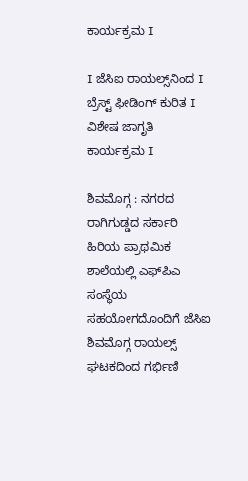ಕಾರ್ಯಕ್ರಮ I

I ಜೆಸಿಐ ರಾಯಲ್ಸ್‌ನಿಂದ I ಬ್ರೆಸ್ಟ್ ಫೀಡಿಂಗ್ ಕುರಿತ I ವಿಶೇಷ ಜಾಗೃತಿ ಕಾರ್ಯಕ್ರಮ I

ಶಿವಮೊಗ್ಗ : ನಗರದ ರಾಗಿಗುಡ್ಡದ ಸರ್ಕಾರಿ ಹಿರಿಯ ಪ್ರಾಥಮಿಕ ಶಾಲೆಯಲ್ಲಿ ಎಫ್‌ಪಿಎ ಸಂಸ್ಥೆಯ ಸಹಯೋಗದೊಂದಿಗೆ ಜೆಸಿಐ ಶಿವಮೊಗ್ಗ ರಾಯಲ್ಸ್ ಘಟಕದಿಂದ ಗರ್ಭಿಣಿ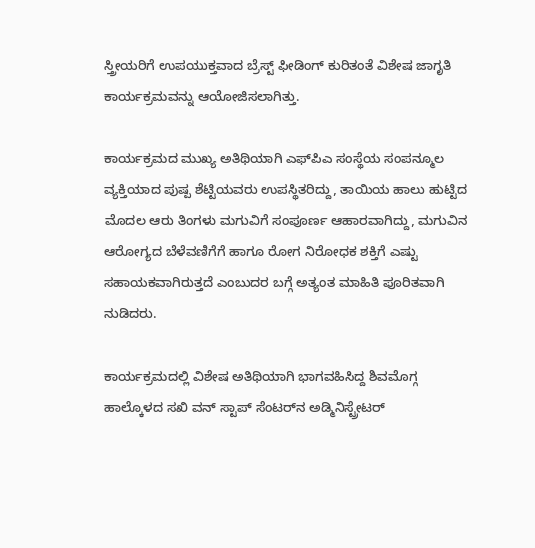ಸ್ತ್ರೀಯರಿಗೆ ಉಪಯುಕ್ತವಾದ ಬ್ರೆಸ್ಟ್ ಫೀಡಿಂಗ್ ಕುರಿತಂತೆ ವಿಶೇಷ ಜಾಗೃತಿ ಕಾರ್ಯಕ್ರಮವನ್ನು ಆಯೋಜಿಸಲಾಗಿತ್ತು.

ಕಾರ್ಯಕ್ರಮದ ಮುಖ್ಯ ಅತಿಥಿಯಾಗಿ ಎಫ್‌ಪಿಎ ಸಂಸ್ಥೆಯ ಸಂಪನ್ಮೂಲ ವ್ಯಕ್ತಿಯಾದ ಪುಷ್ಪ ಶೆಟ್ಟಿಯವರು ಉಪಸ್ಥಿತರಿದ್ದು, ತಾಯಿಯ ಹಾಲು ಹುಟ್ಟಿದ ಮೊದಲ ಆರು ತಿಂಗಳು ಮಗುವಿಗೆ ಸಂಪೂರ್ಣ ಆಹಾರವಾಗಿದ್ದು, ಮಗುವಿನ ಆರೋಗ್ಯದ ಬೆಳೆವಣಿಗೆಗೆ ಹಾಗೂ ರೋಗ ನಿರೋಧಕ ಶಕ್ತಿಗೆ ಎಷ್ಟು ಸಹಾಯಕವಾಗಿರುತ್ತದೆ ಎಂಬುದರ ಬಗ್ಗೆ ಅತ್ಯಂತ ಮಾಹಿತಿ ಪೂರಿತವಾಗಿ ನುಡಿದರು.

ಕಾರ್ಯಕ್ರಮದಲ್ಲಿ ವಿಶೇಷ ಅತಿಥಿಯಾಗಿ ಭಾಗವಹಿಸಿದ್ದ ಶಿವಮೊಗ್ಗ ಹಾಲ್ಕೊಳದ ಸಖಿ ವನ್ ಸ್ಟಾಪ್ ಸೆಂಟರ್‌ನ ಅಡ್ಮಿನಿಸ್ಟ್ರೇಟರ್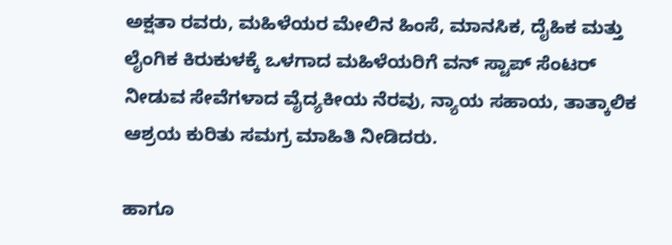ಅಕ್ಷತಾ ರವರು, ಮಹಿಳೆಯರ ಮೇಲಿನ ಹಿಂಸೆ, ಮಾನಸಿಕ, ದೈಹಿಕ ಮತ್ತು ಲೈಂಗಿಕ ಕಿರುಕುಳಕ್ಕೆ ಒಳಗಾದ ಮಹಿಳೆಯರಿಗೆ ವನ್ ಸ್ಟಾಪ್ ಸೆಂಟರ್ ನೀಡುವ ಸೇವೆಗಳಾದ ವೈದ್ಯಕೀಯ ನೆರವು, ನ್ಯಾಯ ಸಹಾಯ, ತಾತ್ಕಾಲಿಕ ಆಶ್ರಯ ಕುರಿತು ಸಮಗ್ರ ಮಾಹಿತಿ ನೀಡಿದರು.

ಹಾಗೂ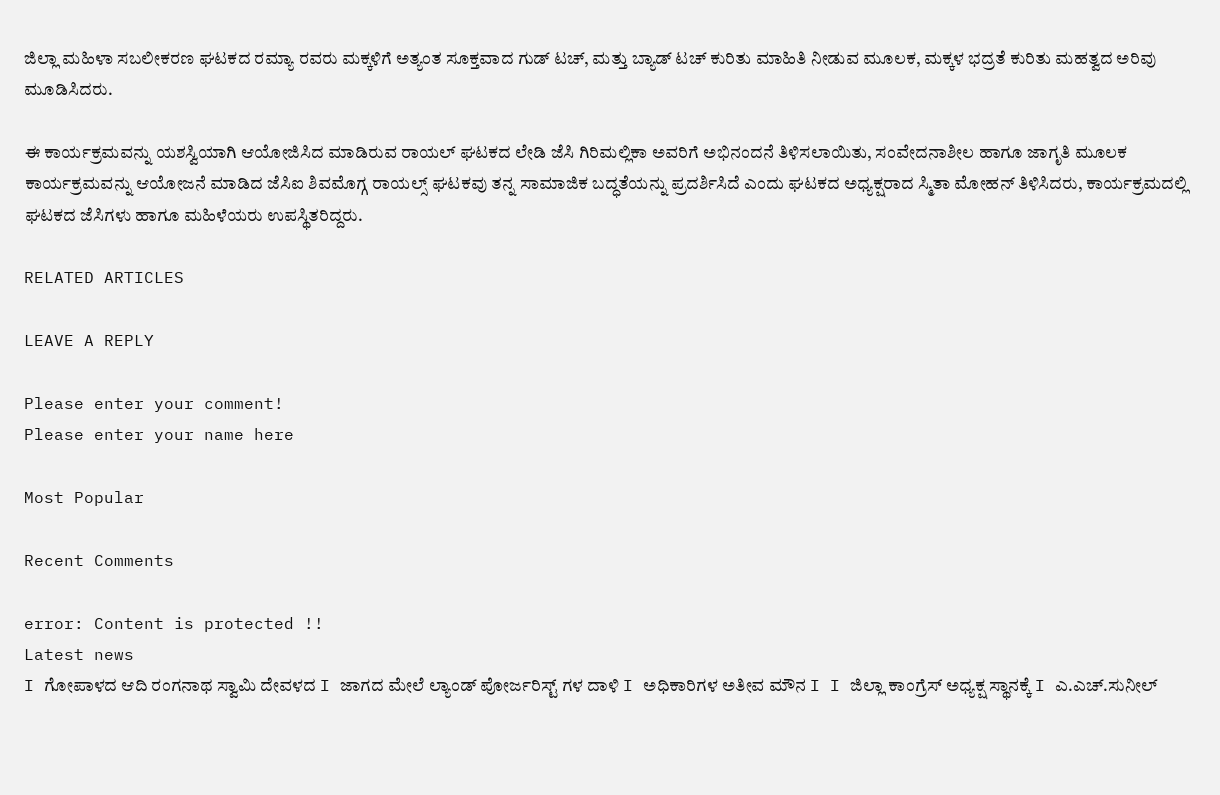ಜಿಲ್ಲಾ ಮಹಿಳಾ ಸಬಲೀಕರಣ ಘಟಕದ ರಮ್ಯಾ ರವರು ಮಕ್ಕಳಿಗೆ ಅತ್ಯಂತ ಸೂಕ್ತವಾದ ಗುಡ್ ಟಚ್, ಮತ್ತು ಬ್ಯಾಡ್ ಟಚ್ ಕುರಿತು ಮಾಹಿತಿ ನೀಡುವ ಮೂಲಕ, ಮಕ್ಕಳ ಭದ್ರತೆ ಕುರಿತು ಮಹತ್ವದ ಅರಿವು ಮೂಡಿಸಿದರು.

ಈ ಕಾರ್ಯಕ್ರಮವನ್ನು ಯಶಸ್ವಿಯಾಗಿ ಆಯೋಜಿಸಿದ ಮಾಡಿರುವ ರಾಯಲ್ ಘಟಕದ ಲೇಡಿ ಜೆಸಿ ಗಿರಿಮಲ್ಲಿಕಾ ಅವರಿಗೆ ಅಭಿನಂದನೆ ತಿಳಿಸಲಾಯಿತು, ಸಂವೇದನಾಶೀಲ ಹಾಗೂ ಜಾಗೃತಿ ಮೂಲಕ ಕಾರ್ಯಕ್ರಮವನ್ನು ಆಯೋಜನೆ ಮಾಡಿದ ಜೆಸಿಐ ಶಿವಮೊಗ್ಗ ರಾಯಲ್ಸ್ ಘಟಕವು ತನ್ನ ಸಾಮಾಜಿಕ ಬದ್ಧತೆಯನ್ನು ಪ್ರದರ್ಶಿಸಿದೆ ಎಂದು ಘಟಕದ ಅಧ್ಯಕ್ಷರಾದ ಸ್ಮಿತಾ ಮೋಹನ್ ತಿಳಿಸಿದರು, ಕಾರ್ಯಕ್ರಮದಲ್ಲಿ ಘಟಕದ ಜೆಸಿಗಳು ಹಾಗೂ ಮಹಿಳೆಯರು ಉಪಸ್ಥಿತರಿದ್ದರು.

RELATED ARTICLES

LEAVE A REPLY

Please enter your comment!
Please enter your name here

Most Popular

Recent Comments

error: Content is protected !!
Latest news
I ಗೋಪಾಳದ ಆದಿ ರಂಗನಾಥ ಸ್ವಾಮಿ ದೇವಳದ I ಜಾಗದ ಮೇಲೆ ಲ್ಯಾಂಡ್ ಪೋರ್ಜರಿಸ್ಟ್ ಗಳ ದಾಳಿ I ಅಧಿಕಾರಿಗಳ ಅತೀವ ಮೌನ I I ಜಿಲ್ಲಾ ಕಾಂಗ್ರೆಸ್ ಅಧ್ಯಕ್ಷ ಸ್ಥಾನಕ್ಕೆ I ಎ.ಎಚ್.ಸುನೀಲ್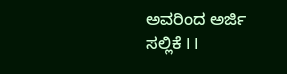ಅವರಿಂದ ಅರ್ಜಿ ಸಲ್ಲಿಕೆ I I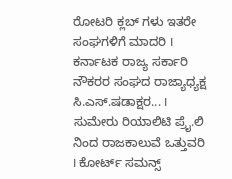ರೋಟರಿ ಕ್ಲಬ್ ಗಳು ಇತರೇ ಸಂಘಗಳಿಗೆ ಮಾದರಿ I ಕರ್ನಾಟಕ ರಾಜ್ಯ ಸರ್ಕಾರಿ ನೌಕರರ ಸಂಘದ ರಾಜ್ಯಾಧ್ಯಕ್ಷ ಸಿ.ಎಸ್.ಷಡಾಕ್ಷರ... I ಸುಮೇರು ರಿಯಾಲಿಟಿ ಪ್ರೈ.ಲಿ ನಿಂದ ರಾಜಕಾಲುವೆ ಒತ್ತುವರಿ‌ I ಕೋರ್ಟ್ ಸಮನ್ಸ್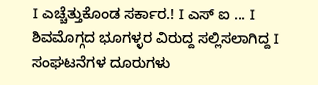I ಎಚ್ಚೆತ್ತುಕೊಂಡ ಸರ್ಕಾರ.! I ಎಸ್ ಐ ... I ಶಿವಮೊಗ್ಗದ ಭೂಗಳ್ಳರ ವಿರುದ್ದ ಸಲ್ಲಿಸಲಾಗಿದ್ದ I ಸಂಘಟನೆಗಳ ದೂರುಗಳು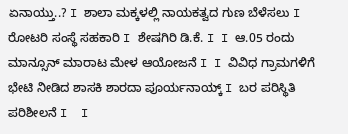ಏನಾಯ್ತು..? I ಶಾಲಾ ಮಕ್ಕಳಲ್ಲಿ ನಾಯಕತ್ವದ ಗುಣ ಬೆಳೆಸಲು I ರೋಟರಿ ಸಂಸ್ಥೆ ಸಹಕಾರಿ I ಶೇಷಗಿರಿ ಡಿ.ಕೆ. I I ಆ.05 ರಂದು ಮಾನ್ಸೂನ್ ಮಾರಾಟ ಮೇಳ ಆಯೋಜನೆ I I ವಿವಿಧ ಗ್ರಾಮಗಳಿಗೆ ಭೇಟಿ ನೀಡಿದ ಶಾಸಕಿ ಶಾರದಾ ಪೂರ್ಯನಾಯ್ಕ್ I ಬರ ಪರಿಸ್ಥಿತಿ ಪರಿಶೀಲನೆ I  I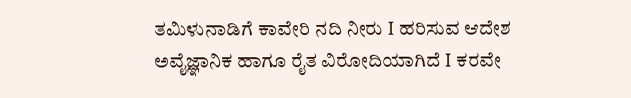ತಮಿಳುನಾಡಿಗೆ ಕಾವೇರಿ ನದಿ ನೀರು‌ I ಹರಿಸುವ ಆದೇಶ ಅವೈಜ್ಞಾನಿಕ ಹಾಗೂ ರೈತ ವಿರೋದಿಯಾಗಿದೆ I ಕರವೇ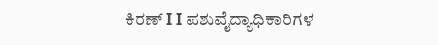ಕಿರಣ್ I I ಪಶುವೈದ್ಯಾಧಿಕಾರಿಗಳ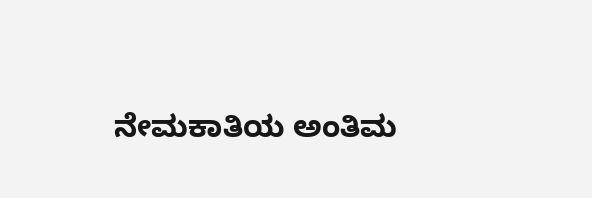ನೇಮಕಾತಿಯ ಅಂತಿಮ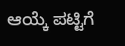ಆಯ್ಕೆ ಪಟ್ಟಿಗೆ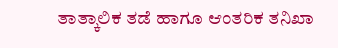ತಾತ್ಕಾಲಿಕ ತಡೆ ಹಾಗೂ ಆಂತರಿಕ ತನಿಖಾ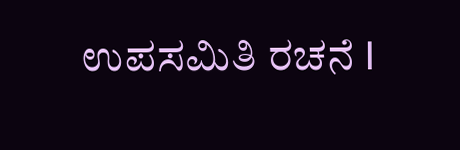ಉಪಸಮಿತಿ ರಚನೆ I